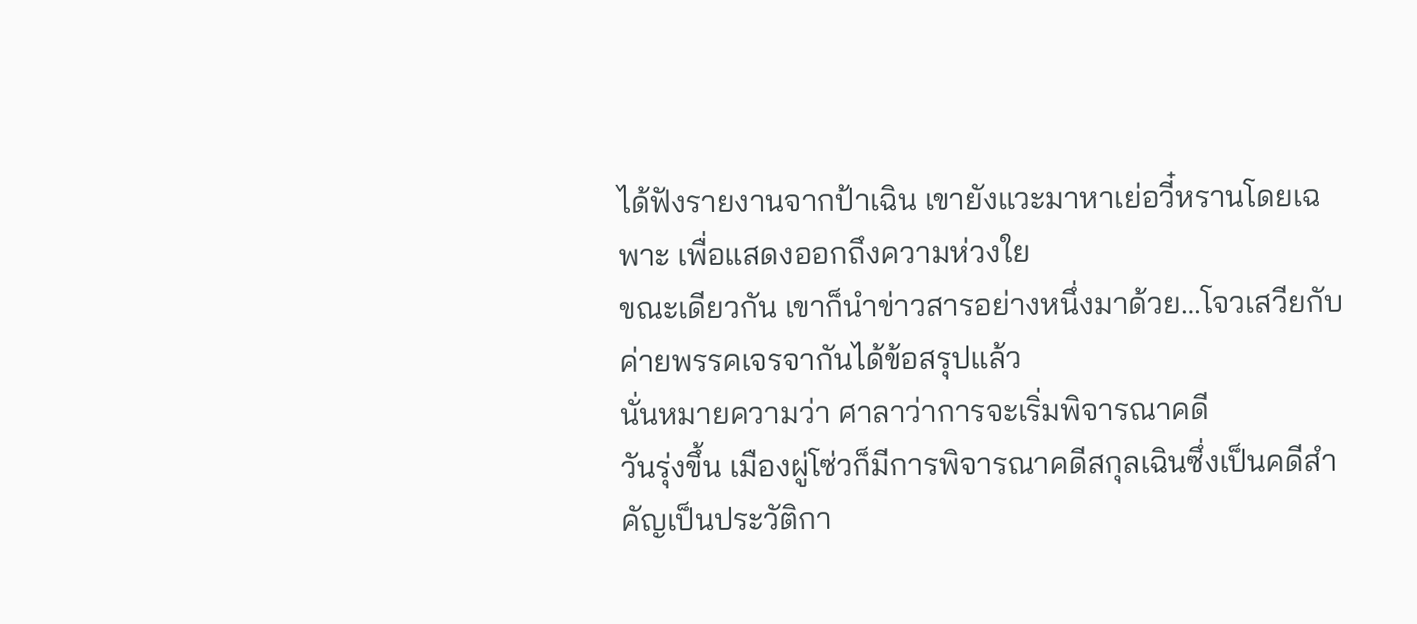ได้ฟังรายงานจากป้าเฉิน เขายังแวะมาหาเย่อวี๋หรานโดยเฉพาะ เพื่อแสดงออกถึงความห่วงใย
ขณะเดียวกัน เขาก็นำข่าวสารอย่างหนึ่งมาด้วย…โจวเสวียกับค่ายพรรคเจรจากันได้ข้อสรุปแล้ว
นั่นหมายความว่า ศาลาว่าการจะเริ่มพิจารณาคดี
วันรุ่งขึ้น เมืองผู่โซ่วก็มีการพิจารณาคดีสกุลเฉินซึ่งเป็นคดีสำคัญเป็นประวัติกา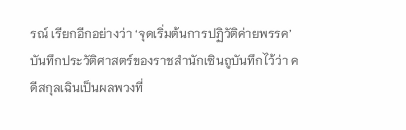รณ์ เรียกอีกอย่างว่า ‘จุดเริ่มต้นการปฏิวัติค่ายพรรค’
บันทึกประวัติศาสตร์ของราชสำนักเซินถูบันทึกไว้ว่า คดีสกุลเฉินเป็นผลพวงที่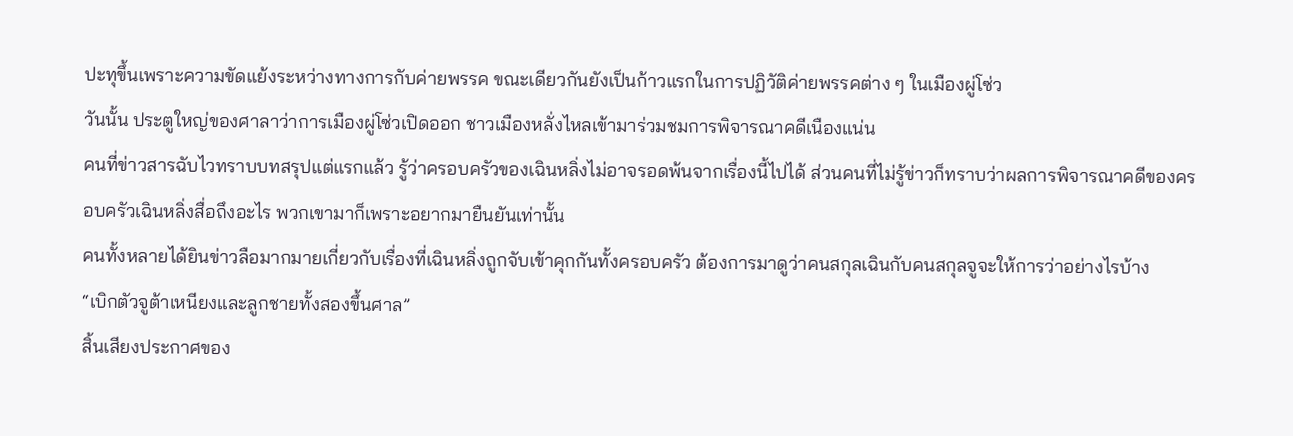ปะทุขึ้นเพราะความขัดแย้งระหว่างทางการกับค่ายพรรค ขณะเดียวกันยังเป็นก้าวแรกในการปฏิวัติค่ายพรรคต่าง ๆ ในเมืองผู่โซ่ว
วันนั้น ประตูใหญ่ของศาลาว่าการเมืองผู่โซ่วเปิดออก ชาวเมืองหลั่งไหลเข้ามาร่วมชมการพิจารณาคดีเนืองแน่น
คนที่ข่าวสารฉับไวทราบบทสรุปแต่แรกแล้ว รู้ว่าครอบครัวของเฉินหลิ่งไม่อาจรอดพ้นจากเรื่องนี้ไปได้ ส่วนคนที่ไม่รู้ข่าวก็ทราบว่าผลการพิจารณาคดีของครอบครัวเฉินหลิ่งสื่อถึงอะไร พวกเขามาก็เพราะอยากมายืนยันเท่านั้น
คนทั้งหลายได้ยินข่าวลือมากมายเกี่ยวกับเรื่องที่เฉินหลิ่งถูกจับเข้าคุกกันทั้งครอบครัว ต้องการมาดูว่าคนสกุลเฉินกับคนสกุลจูจะให้การว่าอย่างไรบ้าง
“เบิกตัวจูต้าเหนียงและลูกชายทั้งสองขึ้นศาล”
สิ้นเสียงประกาศของ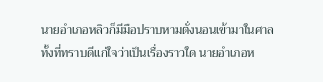นายอำเภอหลิวก็มีมือปราบหามตั่งนอนเข้ามาในศาล
ทั้งที่ทราบดีแก่ใจว่าเป็นเรื่องราวใด นายอำเภอห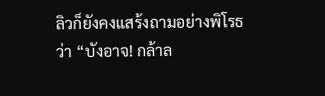ลิวก็ยังคงแสร้งถามอย่างพิโรธว่า “บังอาจ! กล้าล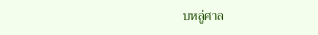บหลู่ศาล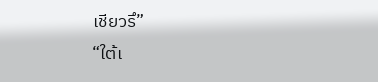เชียวรึ”
“ใต้เ